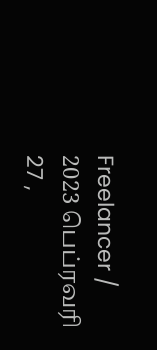Freelancer / 2023 பெப்ரவரி 27 ,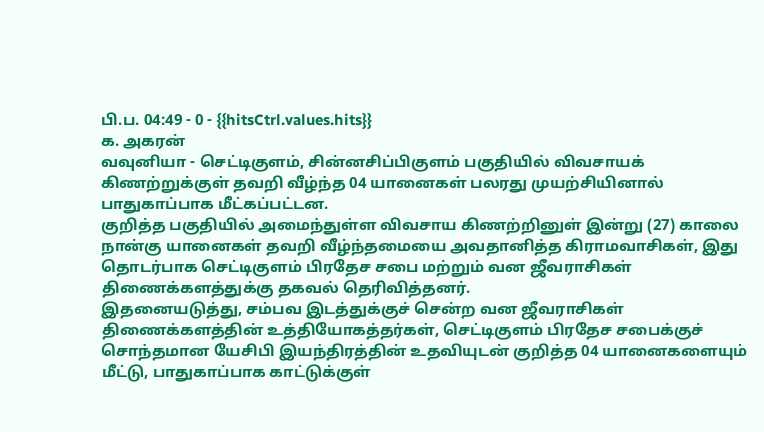பி.ப. 04:49 - 0 - {{hitsCtrl.values.hits}}
க. அகரன்
வவுனியா - செட்டிகுளம், சின்னசிப்பிகுளம் பகுதியில் விவசாயக் கிணற்றுக்குள் தவறி வீழ்ந்த 04 யானைகள் பலரது முயற்சியினால் பாதுகாப்பாக மீட்கப்பட்டன.
குறித்த பகுதியில் அமைந்துள்ள விவசாய கிணற்றினுள் இன்று (27) காலை நான்கு யானைகள் தவறி வீழ்ந்தமையை அவதானித்த கிராமவாசிகள், இது தொடர்பாக செட்டிகுளம் பிரதேச சபை மற்றும் வன ஜீவராசிகள் திணைக்களத்துக்கு தகவல் தெரிவித்தனர்.
இதனையடுத்து, சம்பவ இடத்துக்குச் சென்ற வன ஜீவராசிகள் திணைக்களத்தின் உத்தியோகத்தர்கள், செட்டிகுளம் பிரதேச சபைக்குச் சொந்தமான யேசிபி இயந்திரத்தின் உதவியுடன் குறித்த 04 யானைகளையும் மீட்டு, பாதுகாப்பாக காட்டுக்குள்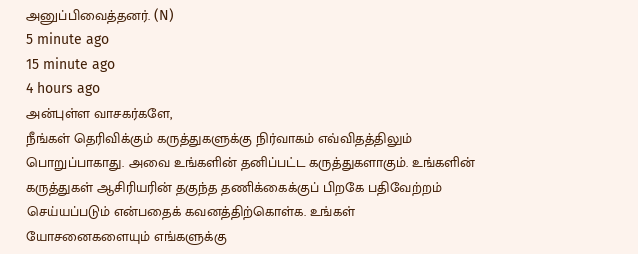அனுப்பிவைத்தனர். (N)
5 minute ago
15 minute ago
4 hours ago
அன்புள்ள வாசகர்களே,
நீங்கள் தெரிவிக்கும் கருத்துகளுக்கு நிர்வாகம் எவ்விதத்திலும் பொறுப்பாகாது. அவை உங்களின் தனிப்பட்ட கருத்துகளாகும். உங்களின் கருத்துகள் ஆசிரியரின் தகுந்த தணிக்கைக்குப் பிறகே பதிவேற்றம் செய்யப்படும் என்பதைக் கவனத்திற்கொள்க. உங்கள் யோசனைகளையும் எங்களுக்கு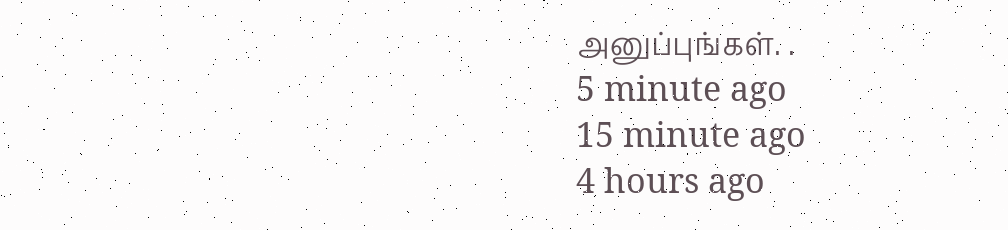அனுப்புங்கள். .
5 minute ago
15 minute ago
4 hours ago